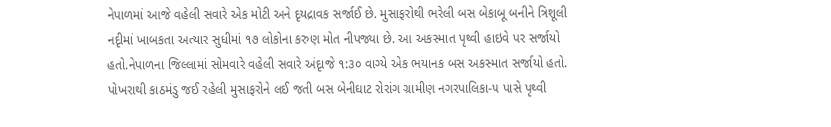નેપાળમાં આજે વહેલી સવારે એક મોટી અને દૃયદ્રાવક સર્જાઈ છે. મુસાફરોથી ભરેલી બસ બેકાબૂ બનીને ત્રિશૂલી નદૃીમાં ખાબકતા અત્યાર સુધીમાં ૧૭ લોકોના કરુણ મોત નીપજ્યા છે. આ અકસ્માત પૃથ્વી હાઇવે પર સર્જાયો હતો.નેપાળના જિલ્લામાં સોમવારે વહેલી સવારે અંદૃાજે ૧:૩૦ વાગ્યે એક ભયાનક બસ અકસ્માત સર્જાયો હતો. પોખરાથી કાઠમંડુ જઈ રહેલી મુસાફરોને લઈ જતી બસ બેનીઘાટ રોરાંગ ગ્રામીણ નગરપાલિકા-૫ પાસે પૃથ્વી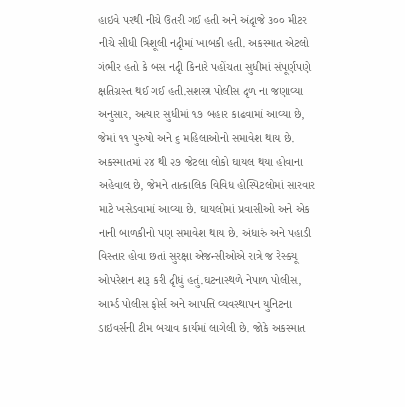હાઇવે પરથી નીચે ઉતરી ગઈ હતી અને અંદૃાજે ૩૦૦ મીટર નીચે સીધી ત્રિશૂલી નદૃીમાં ખાબકી હતી. અકસ્માત એટલો ગંભીર હતો કે બસ નદૃી કિનારે પહોંચતા સુધીમાં સંપૂર્ણપણે ક્ષતિગ્રસ્ત થઈ ગઈ હતી.સશસ્ત્ર પોલીસ દૃળ ના જણાવ્યા અનુસાર, અત્યાર સુધીમાં ૧૭ બહાર કાઢવામાં આવ્યા છે, જેમાં ૧૧ પુરુષો અને ૬ મહિલાઓનો સમાવેશ થાય છે. અકસ્માતમાં ૨૪ થી ૨૭ જેટલા લોકો ઘાયલ થયા હોવાના અહેવાલ છે, જેમને તાત્કાલિક વિવિધ હોસ્પિટલોમાં સારવાર માટે ખસેડવામાં આવ્યા છે. ઘાયલોમાં પ્રવાસીઓ અને એક નાની બાળકીનો પણ સમાવેશ થાય છે. અંધારું અને પહાડી વિસ્તાર હોવા છતાં સુરક્ષા એજન્સીઓએ રાત્રે જ રેસ્ક્યૂ ઓપરેશન શરૂ કરી દૃીધું હતું.ઘટનાસ્થળે નેપાળ પોલીસ, આર્મ્ડ પોલીસ ફોર્સ અને આપત્તિ વ્યવસ્થાપન યુનિટના ડાઇવર્સની ટીમ બચાવ કાર્યમાં લાગેલી છે. જોકે અકસ્માત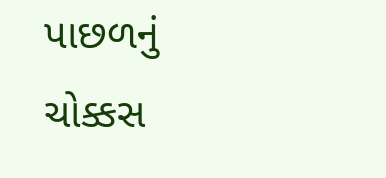પાછળનું ચોક્કસ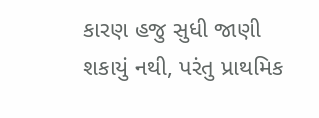કારણ હજુ સુધી જાણી શકાયું નથી, પરંતુ પ્રાથમિક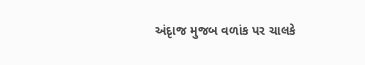અંદૃાજ મુજબ વળાંક પર ચાલકે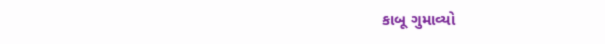કાબૂ ગુમાવ્યો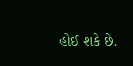હોઈ શકે છે.